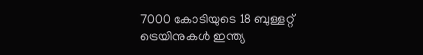7000 കോടിയുടെ 18 ബുള്ളറ്റ് ട്രെയിനുകള്‍ ഇന്ത്യ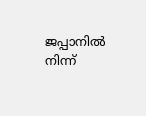ജപ്പാനില്‍ നിന്ന്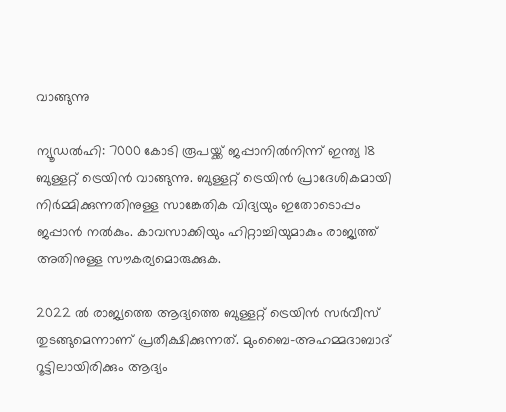വാങ്ങുന്നു

ന്യൂഡല്‍ഹി: 7000 കോടി രൂപയ്ക്ക് ജപ്പാനില്‍നിന്ന് ഇന്ത്യ 18 ബുള്ളറ്റ് ട്രെയിന്‍ വാങ്ങുന്നു. ബുള്ളറ്റ് ട്രെയിന്‍ പ്രാദേശികമായി നിര്‍മ്മിക്കുന്നതിനുള്ള സാങ്കേതിക വിദ്യയും ഇതോടൊപ്പം ജപ്പാന്‍ നല്‍കും. കാവസാക്കിയും ഹിറ്റാച്ചിയുമാകും രാജ്യത്ത് അതിനുള്ള സൗകര്യമൊരുക്കുക.

2022 ല്‍ രാജ്യത്തെ ആദ്യത്തെ ബുള്ളറ്റ് ട്രെയിന്‍ സര്‍വീസ് തുടങ്ങുമെന്നാണ് പ്രതീക്ഷിക്കുന്നത്. മുംബൈ-അഹമ്മദാബാദ് റൂട്ടിലായിരിക്കും ആദ്യം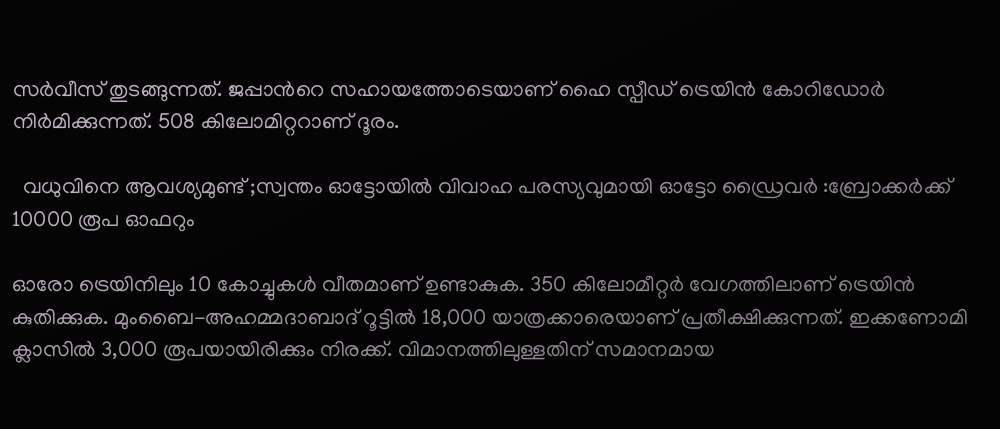സര്‍വീസ് തുടങ്ങുന്നത്. ജപ്പാന്‍റെ സഹായത്തോടെയാണ് ഹൈ സ്പീഡ് ട്രെയിന്‍ കോറിഡോര്‍ നിര്‍മിക്കുന്നത്. 508 കിലോമിറ്ററാണ് ദൂരം.

  വധുവിനെ ആവശ്യമുണ്ട് ;സ്വന്തം ഓട്ടോയിൽ വിവാഹ പരസ്യവുമായി ഓട്ടോ ഡ്രൈവർ :ബ്രോക്കർക്ക് 10000 രൂപ ഓഫറും

ഓരോ ട്രെയിനിലും 10 കോച്ചുകള്‍ വീതമാണ് ഉണ്ടാകുക. 350 കിലോമീറ്റര്‍ വേഗത്തിലാണ് ട്രെയിന്‍ കുതിക്കുക. മുംബൈ-അഹമ്മദാബാദ് റൂട്ടില്‍ 18,000 യാത്രക്കാരെയാണ് പ്രതീക്ഷിക്കുന്നത്. ഇക്കണോമി ക്ലാസില്‍ 3,000 രൂപയായിരിക്കും നിരക്ക്. വിമാനത്തിലുള്ളതിന് സമാനമായ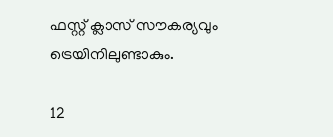ഫസ്റ്റ് ക്ലാസ് സൗകര്യവും ട്രെയിനിലുണ്ടാകും.

12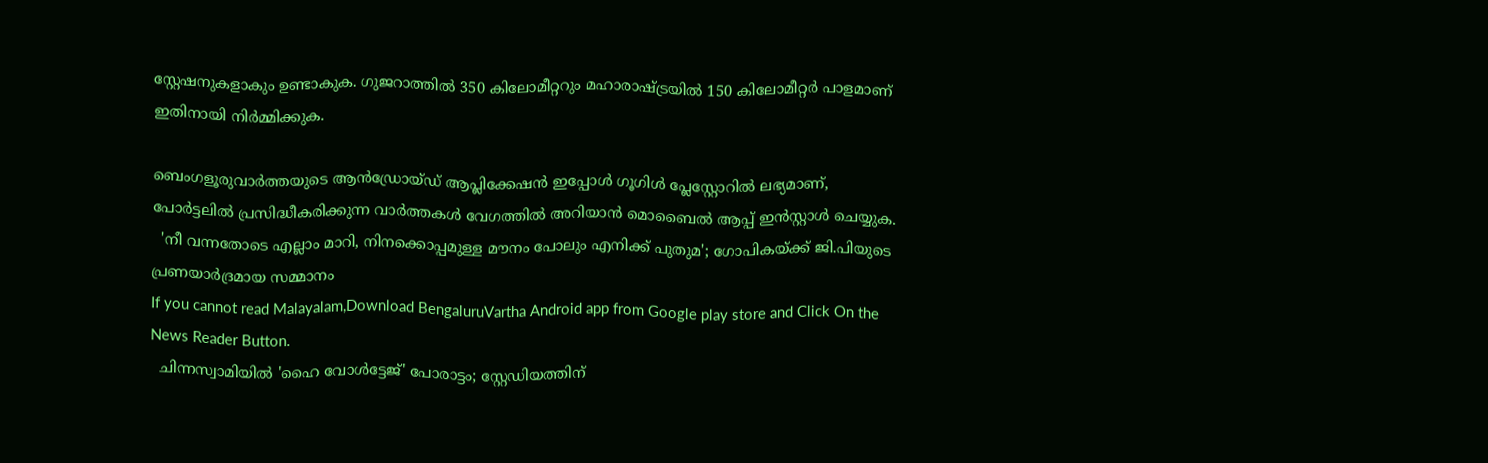സ്റ്റേഷനുകളാകും ഉണ്ടാകുക. ഗുജറാത്തില്‍ 350 കിലോമീറ്ററും മഹാരാഷ്ട്രയില്‍ 150 കിലോമീറ്റര്‍ പാളമാണ് ഇതിനായി നിര്‍മ്മിക്കുക.

ബെംഗളൂരുവാർത്തയുടെ ആൻഡ്രോയ്ഡ് ആപ്ലിക്കേഷൻ ഇപ്പോൾ ഗൂഗിൾ പ്ലേസ്റ്റോറിൽ ലഭ്യമാണ്, പോർട്ടലിൽ പ്രസിദ്ധീകരിക്കുന്ന വാർത്തകൾ വേഗത്തിൽ അറിയാൻ മൊബൈൽ ആപ്പ് ഇൻസ്റ്റാൾ ചെയ്യുക.
  'നീ വന്നതോടെ എല്ലാം മാറി, നിനക്കൊപ്പമുള്ള മൗനം പോലും എനിക്ക് പുതുമ'; ഗോപികയ്ക്ക് ജി.പിയുടെ പ്രണയാർദ്രമായ സമ്മാനം
If you cannot read Malayalam,Download BengaluruVartha Android app from Google play store and Click On the News Reader Button.
  ചിന്നസ്വാമിയിൽ 'ഹൈ വോൾട്ടേജ്' പോരാട്ടം; സ്റ്റേഡിയത്തിന്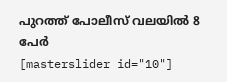പുറത്ത് പോലീസ് വലയിൽ 8 പേർ
[masterslider id="10"]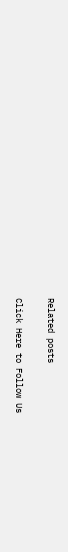Related posts

Click Here to Follow Us